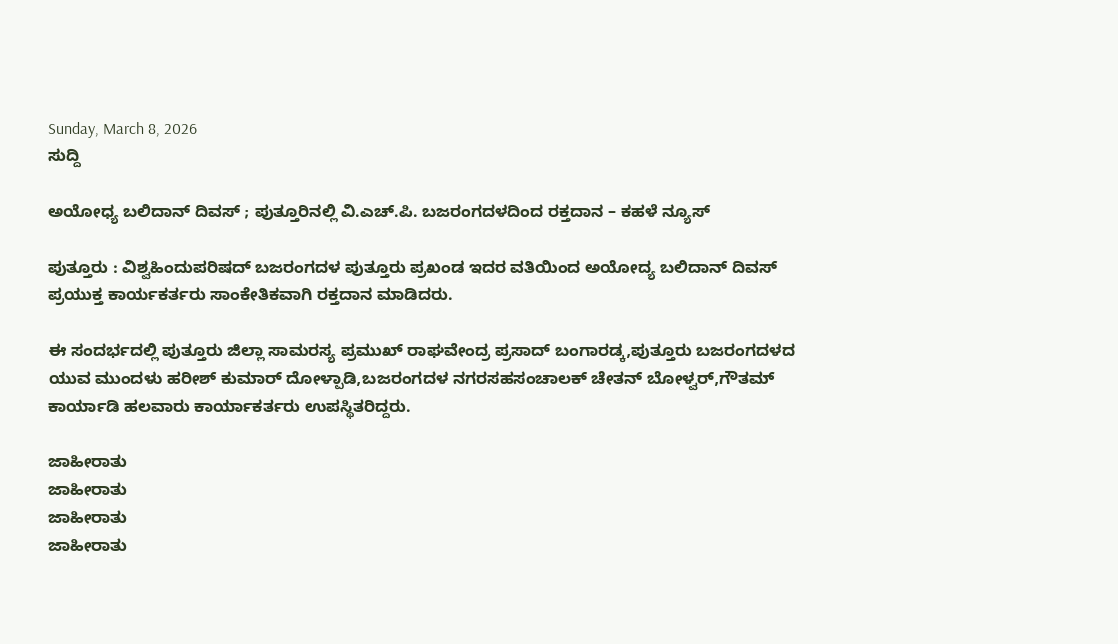Sunday, March 8, 2026
ಸುದ್ದಿ

ಅಯೋಧ್ಯ ಬಲಿದಾನ್ ದಿವಸ್ ; ಪುತ್ತೂರಿನಲ್ಲಿ ವಿ.ಎಚ್.ಪಿ. ಬಜರಂಗದಳದಿಂದ ರಕ್ತದಾನ‌ – ಕಹಳೆ ನ್ಯೂಸ್

ಪುತ್ತೂರು : ವಿಶ್ವಹಿಂದುಪರಿಷದ್ ಬಜರಂಗದಳ ಪುತ್ತೂರು ಪ್ರಖಂಡ ಇದರ ವತಿಯಿಂದ ಅಯೋದ್ಯ ಬಲಿದಾನ್ ದಿವಸ್ ಪ್ರಯುಕ್ತ ಕಾರ್ಯಕರ್ತರು ಸಾಂಕೇತಿಕವಾಗಿ ರಕ್ತದಾನ ಮಾಡಿದರು.

ಈ ಸಂದರ್ಭದಲ್ಲಿ ಪುತ್ತೂರು ಜಿಲ್ಲಾ ಸಾಮರಸ್ಯ ಪ್ರಮುಖ್ ರಾಘವೇಂದ್ರ ಪ್ರಸಾದ್ ಬಂಗಾರಡ್ಕ,ಪುತ್ತೂರು ಬಜರಂಗದಳದ ಯುವ ಮುಂದಳು ಹರೀಶ್ ಕುಮಾರ್ ದೋಳ್ಪಾಡಿ,ಬಜರಂಗದಳ ನಗರಸಹಸಂಚಾಲಕ್ ಚೇತನ್ ಬೋಳ್ವರ್,ಗೌತಮ್ ಕಾರ್ಯಾಡಿ ಹಲವಾರು ಕಾರ್ಯಾಕರ್ತರು ಉಪಸ್ಥಿತರಿದ್ದರು.

ಜಾಹೀರಾತು
ಜಾಹೀರಾತು
ಜಾಹೀರಾತು
ಜಾಹೀರಾತು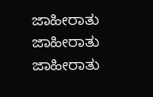ಜಾಹೀರಾತು
ಜಾಹೀರಾತು
ಜಾಹೀರಾತು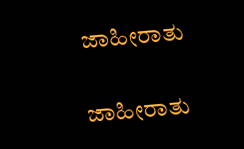ಜಾಹೀರಾತು

ಜಾಹೀರಾತು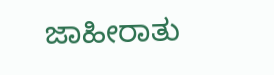ಜಾಹೀರಾತು